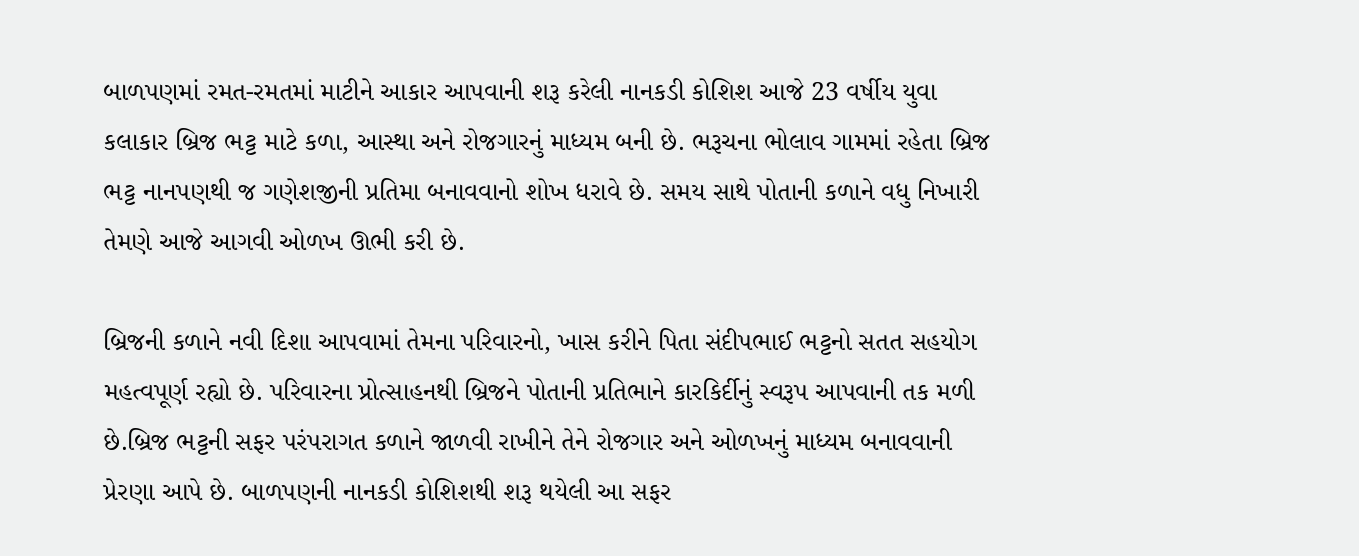બાળપણમાં રમત-રમતમાં માટીને આકાર આપવાની શરૂ કરેલી નાનકડી કોશિશ આજે 23 વર્ષીય યુવા કલાકાર બ્રિજ ભટ્ટ માટે કળા, આસ્થા અને રોજગારનું માધ્યમ બની છે. ભરૂચના ભોલાવ ગામમાં રહેતા બ્રિજ ભટ્ટ નાનપણથી જ ગણેશજીની પ્રતિમા બનાવવાનો શોખ ધરાવે છે. સમય સાથે પોતાની કળાને વધુ નિખારી તેમણે આજે આગવી ઓળખ ઊભી કરી છે.

બ્રિજની કળાને નવી દિશા આપવામાં તેમના પરિવારનો, ખાસ કરીને પિતા સંદીપભાઈ ભટ્ટનો સતત સહયોગ મહત્વપૂર્ણ રહ્યો છે. પરિવારના પ્રોત્સાહનથી બ્રિજને પોતાની પ્રતિભાને કારકિર્દીનું સ્વરૂપ આપવાની તક મળી છે.બ્રિજ ભટ્ટની સફર પરંપરાગત કળાને જાળવી રાખીને તેને રોજગાર અને ઓળખનું માધ્યમ બનાવવાની પ્રેરણા આપે છે. બાળપણની નાનકડી કોશિશથી શરૂ થયેલી આ સફર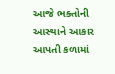આજે ભક્તોની આસ્થાને આકાર આપતી કળામાં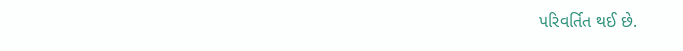પરિવર્તિત થઈ છે.